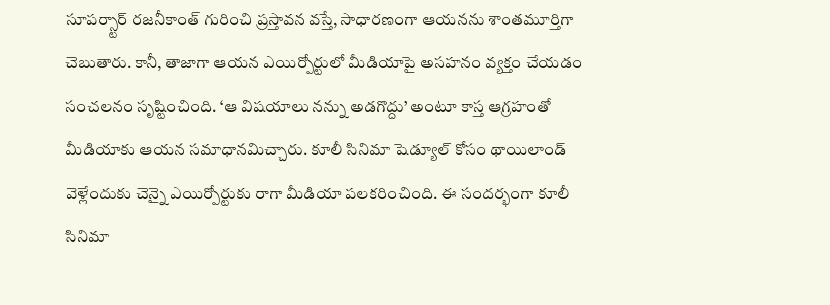సూపర్స్టార్ రజనీకాంత్ గురించి ప్రస్తావన వస్తే, సాధారణంగా ఆయనను శాంతమూర్తిగా చెబుతారు. కానీ, తాజాగా ఆయన ఎయిర్పోర్టులో మీడియాపై అసహనం వ్యక్తం చేయడం సంచలనం సృష్టించింది. ‘ఆ విషయాలు నన్ను అడగొద్దు’ అంటూ కాస్త ఆగ్రహంతో మీడియాకు ఆయన సమాధానమిచ్చారు. కూలీ సినిమా షెడ్యూల్ కోసం థాయిలాండ్ వెళ్లేందుకు చెన్నై ఎయిర్పోర్టుకు రాగా మీడియా పలకరించింది. ఈ సందర్భంగా కూలీ సినిమా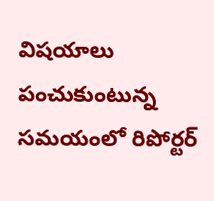విషయాలు పంచుకుంటున్న సమయంలో రిపోర్టర్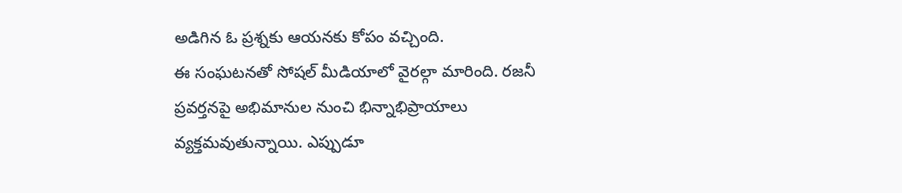అడిగిన ఓ ప్రశ్నకు ఆయనకు కోపం వచ్చింది.
ఈ సంఘటనతో సోషల్ మీడియాలో వైరల్గా మారింది. రజనీ ప్రవర్తనపై అభిమానుల నుంచి భిన్నాభిప్రాయాలు వ్యక్తమవుతున్నాయి. ఎప్పుడూ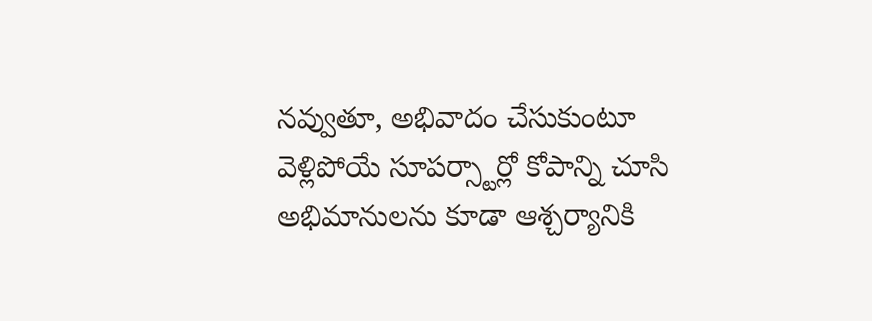నవ్వుతూ, అభివాదం చేసుకుంటూ వెళ్లిపోయే సూపర్స్టార్లో కోపాన్ని చూసి అభిమానులను కూడా ఆశ్చర్యానికి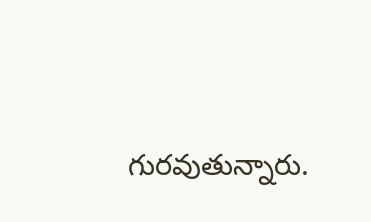గురవుతున్నారు.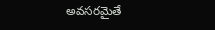అవసరమైతే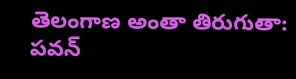తెలంగాణ అంతా తిరుగుతా: పవన్